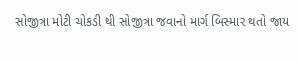સોજીત્રા મોટી ચોકડી થી સોજીત્રા જવાનો માર્ગ બિસ્માર થતો જાય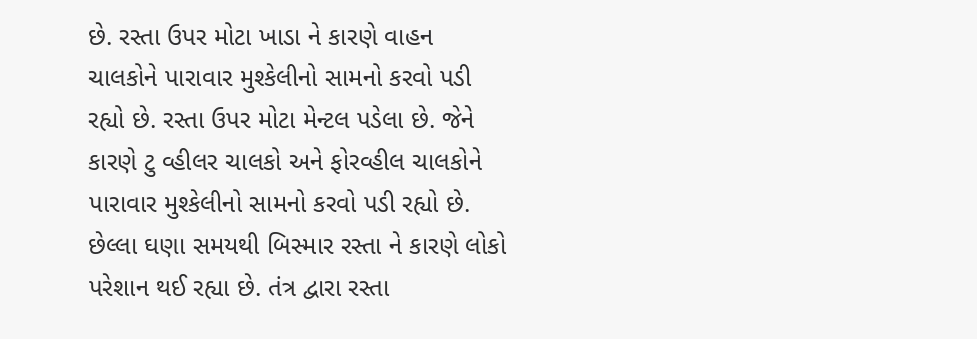છે. રસ્તા ઉપર મોટા ખાડા ને કારણે વાહન ચાલકોને પારાવાર મુશ્કેલીનો સામનો કરવો પડી રહ્યો છે. રસ્તા ઉપર મોટા મેન્ટલ પડેલા છે. જેને કારણે ટુ વ્હીલર ચાલકો અને ફોરવ્હીલ ચાલકોને પારાવાર મુશ્કેલીનો સામનો કરવો પડી રહ્યો છે. છેલ્લા ઘણા સમયથી બિસ્માર રસ્તા ને કારણે લોકો પરેશાન થઈ રહ્યા છે. તંત્ર દ્વારા રસ્તા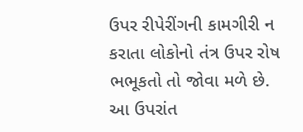ઉપર રીપેરીંગની કામગીરી ન કરાતા લોકોનો તંત્ર ઉપર રોષ ભભૂકતો તો જોવા મળે છે. આ ઉપરાંત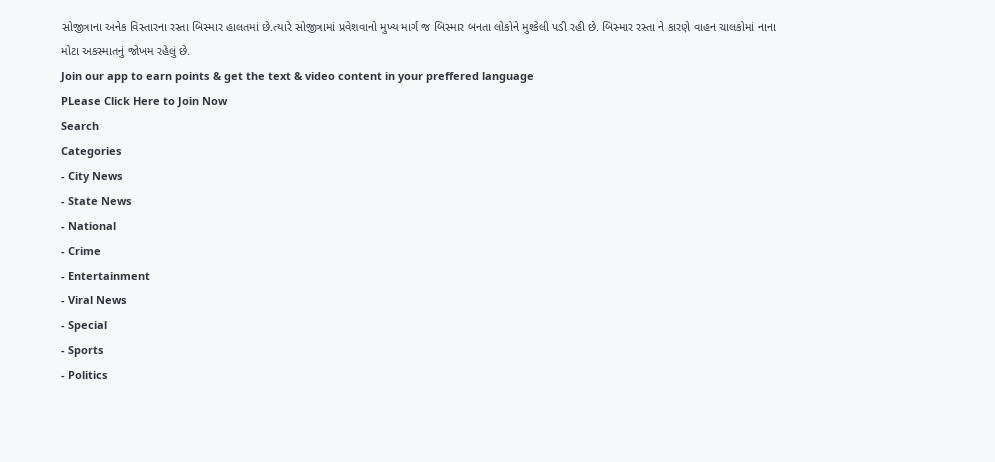સોજીત્રાના અનેક વિસ્તારના રસ્તા બિસ્માર હાલતમાં છે.ત્યારે સોજીત્રામાં પ્રવેશવાનો મુખ્ય માર્ગ જ બિસ્માર બનતા લોકોને મુશ્કેલી પડી રહી છે. બિસ્માર રસ્તા ને કારણે વાહન ચાલકોમાં નાના મોટા અકસ્માતનું જોખમ રહેલું છે.
Join our app to earn points & get the text & video content in your preffered language
PLease Click Here to Join Now
Search
Categories
- City News
- State News
- National
- Crime
- Entertainment
- Viral News
- Special
- Sports
- Politics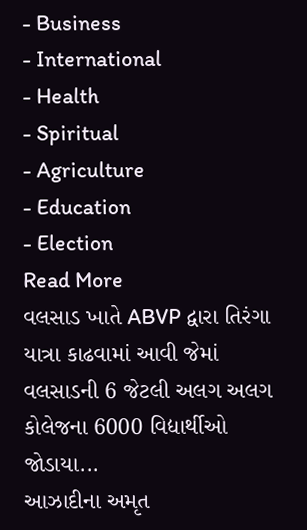- Business
- International
- Health
- Spiritual
- Agriculture
- Education
- Election
Read More
વલસાડ ખાતે ABVP દ્વારા તિરંગા યાત્રા કાઢવામાં આવી જેમાં વલસાડની 6 જેટલી અલગ અલગ કોલેજના 6000 વિદ્યાર્થીઓ જોડાયા...
આઝાદીના અમૃત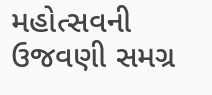મહોત્સવની ઉજવણી સમગ્ર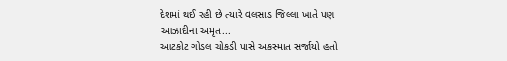દેશમાં થઈ રહી છે ત્યારે વલસાડ જિલ્લા ખાતે પણ આઝાદીના અમૃત...
આટકોટ ગોડલ ચોકડી પાસે અકસ્માત સર્જાયો હતો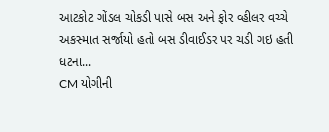આટકોટ ગોંડલ ચોકડી પાસે બસ અને ફોર વ્હીલર વચ્ચે અકસ્માત સર્જાયો હતો બસ ડીવાઈડર પર ચડી ગઇ હતી ધટના...
CM યોગીની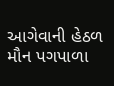આગેવાની હેઠળ મૌન પગપાળા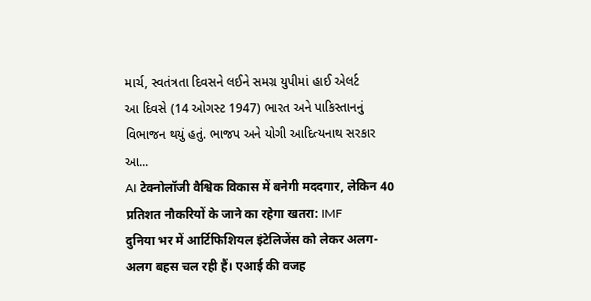માર્ચ, સ્વતંત્રતા દિવસને લઈને સમગ્ર યુપીમાં હાઈ એલર્ટ
આ દિવસે (14 ઓગસ્ટ 1947) ભારત અને પાકિસ્તાનનું વિભાજન થયું હતું. ભાજપ અને યોગી આદિત્યનાથ સરકાર આ...
AI टेक्नोलॉजी वैश्विक विकास में बनेगी मददगार, लेकिन 40 प्रतिशत नौकरियों के जाने का रहेगा खतरा: IMF
दुनिया भर में आर्टिफिशियल इंटेलिजेंस को लेकर अलग-अलग बहस चल रही हैं। एआई की वजह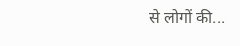से लोगों की...